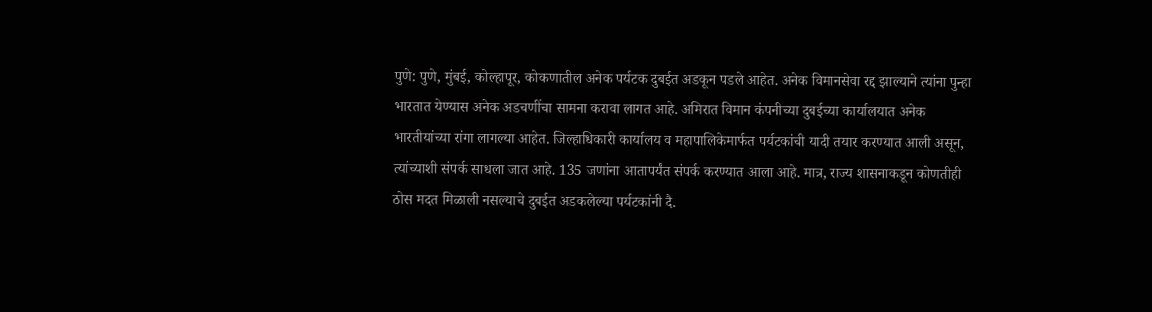पुणे: पुणे, मुंबई, कोल्हापूर, कोकणातील अनेक पर्यटक दुबईत अडकून पडले आहेत. अनेक विमानसेवा रद्द झाल्याने त्यांना पुन्हा भारतात येण्यास अनेक अडचणींचा सामना करावा लागत आहे. अमिरात विमान कंपनीच्या दुबईच्या कार्यालयात अनेक भारतीयांच्या रांगा लागल्या आहेत. जिल्हाधिकारी कार्यालय व महापालिकेमार्फत पर्यटकांची यादी तयार करण्यात आली असून, त्यांच्याशी संपर्क साधला जात आहे. 135 जणांना आतापर्यंत संपर्क करण्यात आला आहे. मात्र, राज्य शासनाकडून कोणतीही ठोस मदत मिळाली नसल्याचे दुबईत अडकलेल्या पर्यटकांनी दै.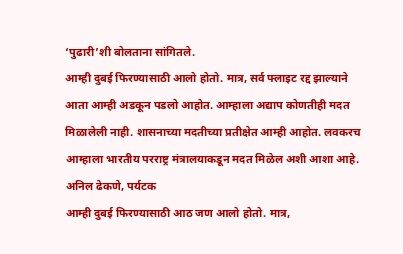‘पुढारी’शी बोलताना सांगितले.
आम्ही दुबई फिरण्यासाठी आलो होतो. मात्र, सर्व फ्लाइट रद्द झाल्याने आता आम्ही अडकून पडलो आहोत. आम्हाला अद्याप कोणतीही मदत मिळालेली नाही. शासनाच्या मदतीच्या प्रतीक्षेत आम्ही आहोत. लवकरच आम्हाला भारतीय परराष्ट्र मंत्रालयाकडून मदत मिळेल अशी आशा आहे.
अनिल ढेकणे, पर्यटक
आम्ही दुबई फिरण्यासाठी आठ जण आलो होतो. मात्र,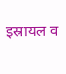इस्रायल व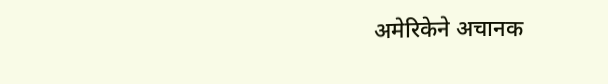अमेरिकेने अचानक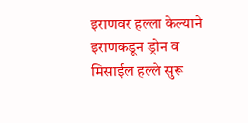इराणवर हल्ला केल्याने इराणकडून ड्रोन व मिसाईल हल्ले सुरू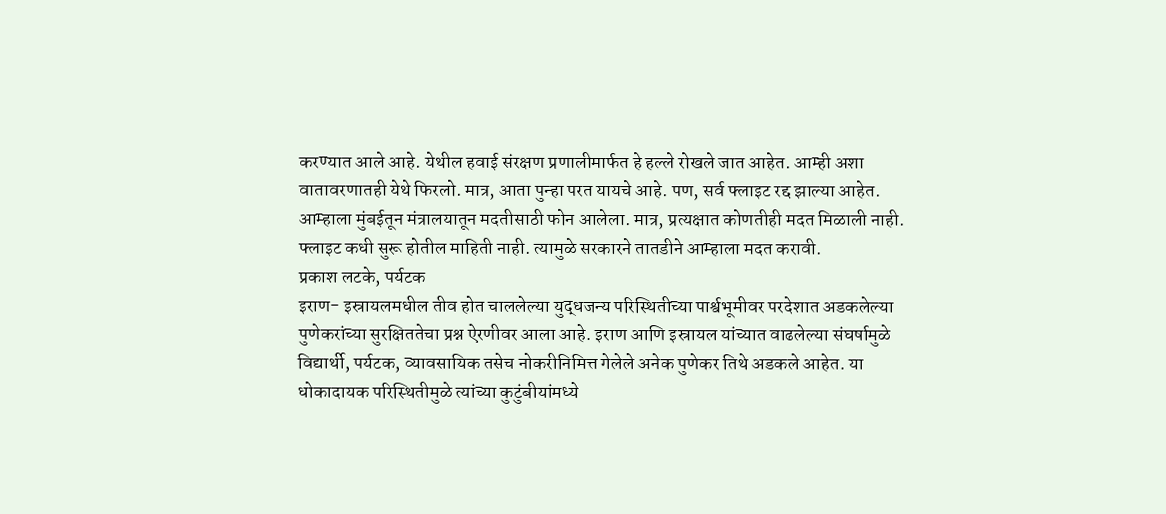करण्यात आले आहे. येथील हवाई संरक्षण प्रणालीमार्फत हे हल्ले रोखले जात आहेत. आम्ही अशा वातावरणातही येथे फिरलो. मात्र, आता पुन्हा परत यायचे आहे. पण, सर्व फ्लाइट रद्द झाल्या आहेत. आम्हाला मुंबईतून मंत्रालयातून मदतीसाठी फोन आलेला. मात्र, प्रत्यक्षात कोणतीही मदत मिळाली नाही. फ्लाइट कधी सुरू होतील माहिती नाही. त्यामुळे सरकारने तातडीने आम्हाला मदत करावी.
प्रकाश लटके, पर्यटक
इराण- इस्रायलमधील तीव होत चाललेल्या युद्धजन्य परिस्थितीच्या पार्श्वभूमीवर परदेशात अडकलेल्या पुणेकरांच्या सुरक्षिततेचा प्रश्न ऐरणीवर आला आहे. इराण आणि इस्रायल यांच्यात वाढलेल्या संघर्षामुळे विद्यार्थी, पर्यटक, व्यावसायिक तसेच नोकरीनिमित्त गेलेले अनेक पुणेकर तिथे अडकले आहेत. या धोकादायक परिस्थितीमुळे त्यांच्या कुटुंबीयांमध्ये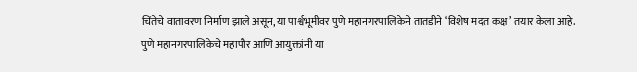चिंतेचे वातावरण निर्माण झाले असून, या पार्श्वभूमीवर पुणे महानगरपालिकेने तातडीने ‘विशेष मदत कक्ष’ तयार केला आहे.
पुणे महानगरपालिकेचे महापौर आणि आयुक्तांनी या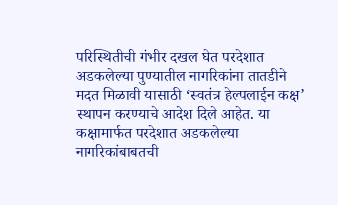परिस्थितीची गंभीर दखल घेत परदेशात अडकलेल्या पुण्यातील नागरिकांना तातडीने मदत मिळावी यासाठी ‘स्वतंत्र हेल्पलाईन कक्ष’ स्थापन करण्याचे आदेश दिले आहेत. या कक्षामार्फत परदेशात अडकलेल्या नागरिकांबाबतची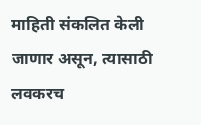माहिती संकलित केली जाणार असून, त्यासाठी लवकरच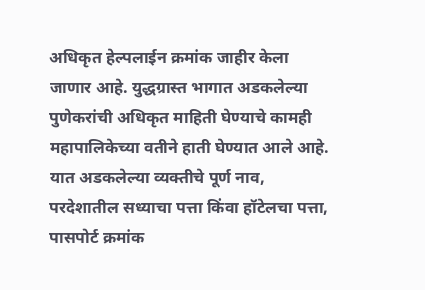अधिकृत हेल्पलाईन क्रमांक जाहीर केला जाणार आहे. युद्धग्रास्त भागात अडकलेल्या पुणेकरांची अधिकृत माहिती घेण्याचे कामही महापालिकेच्या वतीने हाती घेण्यात आले आहे. यात अडकलेल्या व्यक्तीचे पूर्ण नाव, परदेशातील सध्याचा पत्ता किंवा हॉटेलचा पत्ता, पासपोर्ट क्रमांक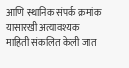आणि स्थानिक संपर्क क्रमांक यासारखी अत्यावश्यक माहिती संकलित केली जात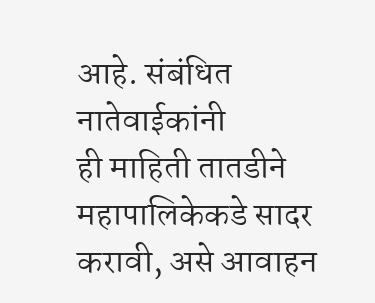आहे. संबंधित नातेवाईकांनी
ही माहिती तातडीने महापालिकेकडे सादर करावी, असे आवाहन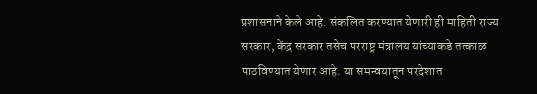प्रशासनाने केले आहे. संकलित करण्यात येणारी ही माहिती राज्य सरकार, केंद्र सरकार तसेच परराष्ट्र मंत्रालय यांच्याकडे तत्काळ पाठविण्यात येणार आहे. या समन्वयातून परदेशात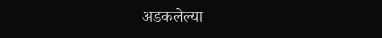अडकलेल्या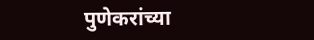पुणेकरांच्या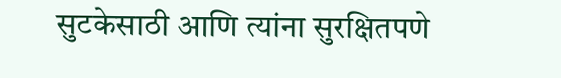सुटकेसाठी आणि त्यांना सुरक्षितपणे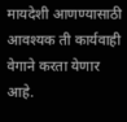मायदेशी आणण्यासाठी आवश्यक ती कार्यवाही वेगाने करता येणार आहे.